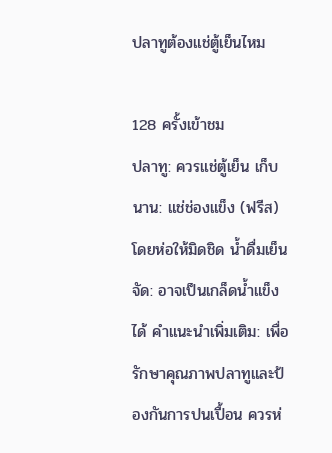ปลาทูต้องแช่ตู้เย็นไหม

128 ครั้งเข้าชม
ปลาทู: ควรแช่ตู้เย็น เก็บนาน: แช่ช่องแข็ง (ฟรีส) โดยห่อให้มิดชิด น้ำดื่มเย็นจัด: อาจเป็นเกล็ดน้ำแข็งได้ คำแนะนำเพิ่มเติม: เพื่อรักษาคุณภาพปลาทูและป้องกันการปนเปื้อน ควรห่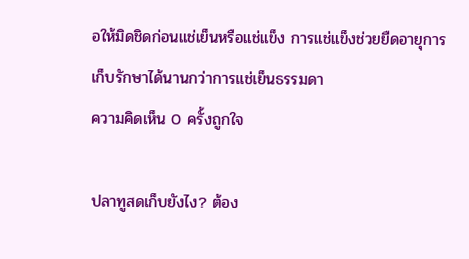อให้มิดชิดก่อนแช่เย็นหรือแช่แข็ง การแช่แข็งช่วยยืดอายุการเก็บรักษาได้นานกว่าการแช่เย็นธรรมดา
ความคิดเห็น 0 ครั้งถูกใจ

ปลาทูสดเก็บยังไง? ต้อง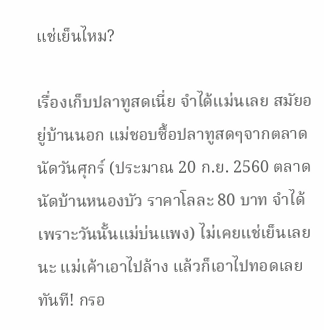แช่เย็นไหม?

เรื่องเก็บปลาทูสดเนี่ย จำได้แม่นเลย สมัยอยู่บ้านนอก แม่ชอบซื้อปลาทูสดๆจากตลาดนัดวันศุกร์ (ประมาณ 20 ก.ย. 2560 ตลาดนัดบ้านหนองบัว ราคาโลละ 80 บาท จำได้เพราะวันนั้นแม่บ่นแพง) ไม่เคยแช่เย็นเลยนะ แม่เค้าเอาไปล้าง แล้วก็เอาไปทอดเลย ทันที! กรอ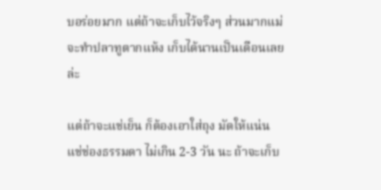บอร่อยมาก แต่ถ้าจะเก็บไว้จริงๆ ส่วนมากแม่จะทำปลาทูตากแห้ง เก็บได้นานเป็นเดือนเลยล่ะ

แต่ถ้าจะแช่เย็น ก็ต้องเอาใส่ถุง มัดให้แน่น แช่ช่องธรรมดา ไม่เกิน 2-3 วัน นะ ถ้าจะเก็บ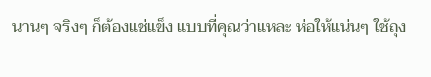นานๆ จริงๆ ก็ต้องแช่แข็ง แบบที่คุณว่าแหละ ห่อให้แน่นๆ ใช้ถุง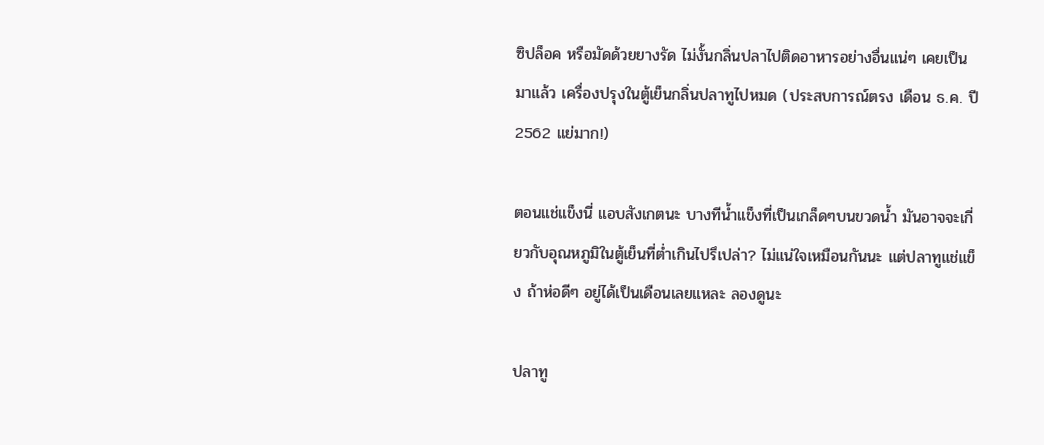ซิปล็อค หรือมัดด้วยยางรัด ไม่งั้นกลิ่นปลาไปติดอาหารอย่างอื่นแน่ๆ เคยเป็นมาแล้ว เครื่องปรุงในตู้เย็นกลิ่นปลาทูไปหมด (ประสบการณ์ตรง เดือน ธ.ค. ปี 2562 แย่มาก!)

ตอนแช่แข็งนี่ แอบสังเกตนะ บางทีน้ำแข็งที่เป็นเกล็ดๆบนขวดน้ำ มันอาจจะเกี่ยวกับอุณหภูมิในตู้เย็นที่ต่ำเกินไปรึเปล่า? ไม่แน่ใจเหมือนกันนะ แต่ปลาทูแช่แข็ง ถ้าห่อดีๆ อยู่ได้เป็นเดือนเลยแหละ ลองดูนะ

ปลาทู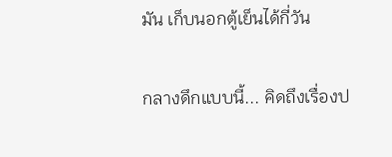มัน เก็บนอกตู้เย็นได้กี่วัน

กลางดึกแบบนี้... คิดถึงเรื่องป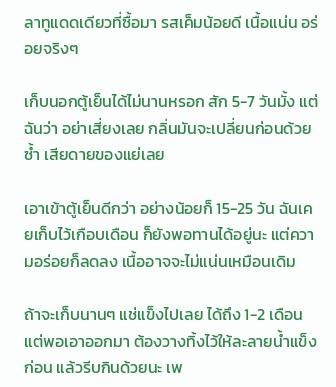ลาทูแดดเดียวที่ซื้อมา รสเค็มน้อยดี เนื้อแน่น อร่อยจริงๆ

เก็บนอกตู้เย็นได้ไม่นานหรอก สัก 5-7 วันมั้ง แต่ฉันว่า อย่าเสี่ยงเลย กลิ่นมันจะเปลี่ยนก่อนด้วยซ้ำ เสียดายของแย่เลย

เอาเข้าตู้เย็นดีกว่า อย่างน้อยก็ 15-25 วัน ฉันเคยเก็บไว้เกือบเดือน ก็ยังพอทานได้อยู่นะ แต่ความอร่อยก็ลดลง เนื้ออาจจะไม่แน่นเหมือนเดิม

ถ้าจะเก็บนานๆ แช่แข็งไปเลย ได้ถึง 1-2 เดือน แต่พอเอาออกมา ต้องวางทิ้งไว้ให้ละลายน้ำแข็งก่อน แล้วรีบกินด้วยนะ เพ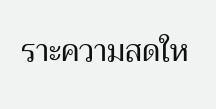ราะความสดให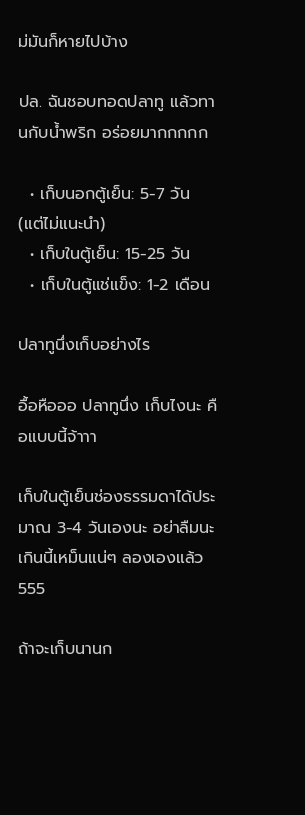ม่มันก็หายไปบ้าง

ปล. ฉันชอบทอดปลาทู แล้วทานกับน้ำพริก อร่อยมากกกกก

  • เก็บนอกตู้เย็น: 5-7 วัน (แต่ไม่แนะนำ)
  • เก็บในตู้เย็น: 15-25 วัน
  • เก็บในตู้แช่แข็ง: 1-2 เดือน

ปลาทูนึ่งเก็บอย่างไร

อื้อหือออ ปลาทูนึ่ง เก็บไงนะ คือแบบนี้จ้าาา

เก็บในตู้เย็นช่องธรรมดาได้ประมาณ 3-4 วันเองนะ อย่าลืมนะ เกินนี้เหม็นแน่ๆ ลองเองแล้ว 555

ถ้าจะเก็บนานก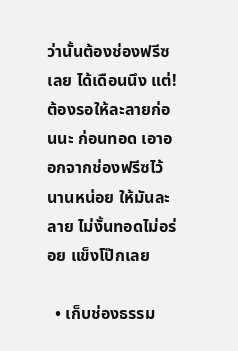ว่านั้นต้องช่องฟรีซเลย ได้เดือนนึง แต่! ต้องรอให้ละลายก่อนนะ ก่อนทอด เอาออกจากช่องฟรีซไว้นานหน่อย ให้มันละลาย ไม่งั้นทอดไม่อร่อย แข็งโป๊กเลย

  • เก็บช่องธรรม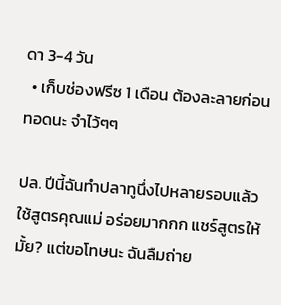ดา 3-4 วัน
  • เก็บช่องฟรีซ 1 เดือน ต้องละลายก่อนทอดนะ จำไว้ๆๆ

ปล. ปีนี้ฉันทำปลาทูนึ่งไปหลายรอบแล้ว ใช้สูตรคุณแม่ อร่อยมากกก แชร์สูตรให้มั้ย? แต่ขอโทษนะ ฉันลืมถ่าย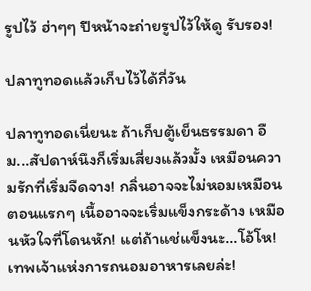รูปไว้ ฮ่าๆๆ ปีหน้าจะถ่ายรูปไว้ให้ดู รับรอง!

ปลาทูทอดแล้วเก็บไว้ได้กี่วัน

ปลาทูทอดเนี่ยนะ ถ้าเก็บตู้เย็นธรรมดา อืม...สัปดาห์นึงก็เริ่มเสี่ยงแล้วมั้ง เหมือนความรักที่เริ่มจืดจาง! กลิ่นอาจจะไม่หอมเหมือนตอนแรกๆ เนื้ออาจจะเริ่มแข็งกระด้าง เหมือนหัวใจที่โดนหัก! แต่ถ้าแช่แข็งนะ...โอ้โห! เทพเจ้าแห่งการถนอมอาหารเลยล่ะ!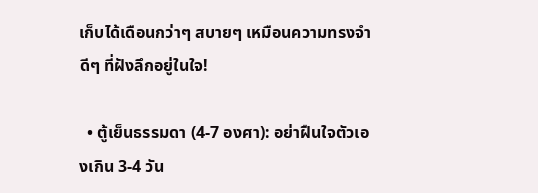เก็บได้เดือนกว่าๆ สบายๆ เหมือนความทรงจำดีๆ ที่ฝังลึกอยู่ในใจ!

  • ตู้เย็นธรรมดา (4-7 องศา): อย่าฝืนใจตัวเองเกิน 3-4 วัน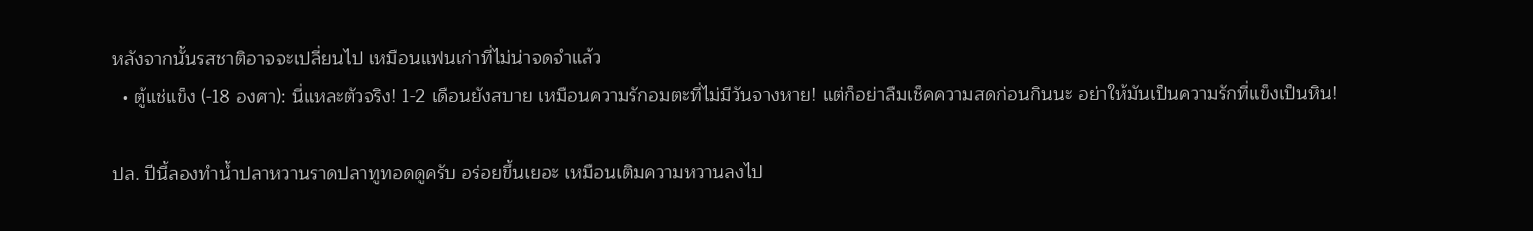หลังจากนั้นรสชาติอาจจะเปลี่ยนไป เหมือนแฟนเก่าที่ไม่น่าจดจำแล้ว
  • ตู้แช่แข็ง (-18 องศา): นี่แหละตัวจริง! 1-2 เดือนยังสบาย เหมือนความรักอมตะที่ไม่มีวันจางหาย! แต่ก็อย่าลืมเช็คความสดก่อนกินนะ อย่าให้มันเป็นความรักที่แข็งเป็นหิน!

ปล. ปีนี้ลองทำน้ำปลาหวานราดปลาทูทอดดูครับ อร่อยขึ้นเยอะ เหมือนเติมความหวานลงไป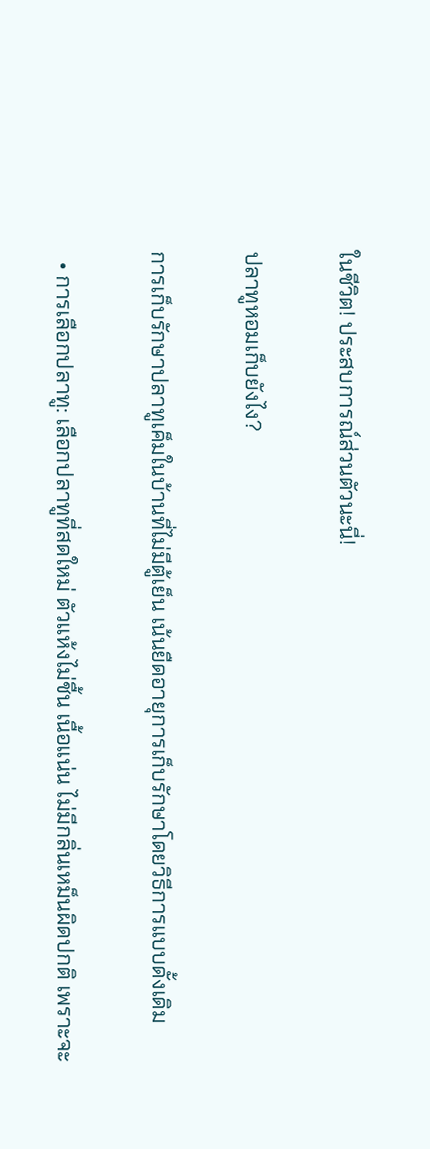ในชีวิต! ประสบการณ์ส่วนตัวนะนี่!

ปลาทูหอมเก็บยังไง?

การเก็บรักษาปลาทูเค็มในบ้านที่ไม่มีตู้เย็น เน้นยืดอายุการเก็บรักษาโดยวิธีการแบบดั้งเดิม

  • การเลือกปลาทู: เลือกปลาทูที่สดใหม่ ตัวแห้งไม่ชื้น เนื้อแน่น ไม่มีกลิ่นเหม็นผิดปกติ เพราะจะ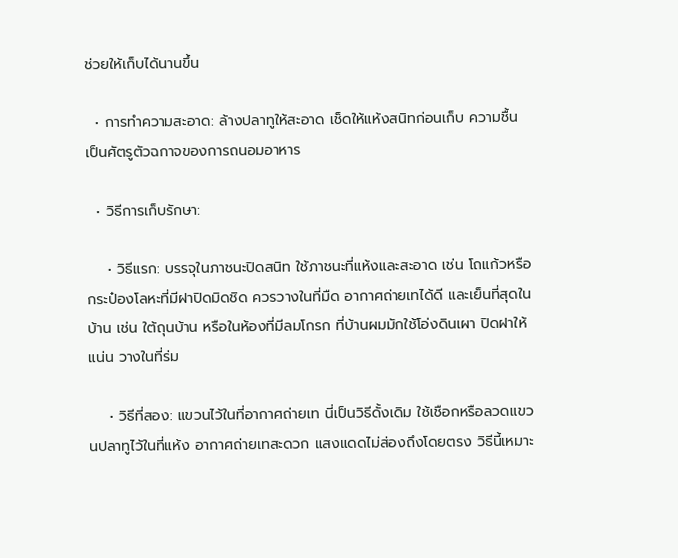ช่วยให้เก็บได้นานขึ้น

  • การทำความสะอาด: ล้างปลาทูให้สะอาด เช็ดให้แห้งสนิทก่อนเก็บ ความชื้นเป็นศัตรูตัวฉกาจของการถนอมอาหาร

  • วิธีการเก็บรักษา:

    • วิธีแรก: บรรจุในภาชนะปิดสนิท ใช้ภาชนะที่แห้งและสะอาด เช่น โถแก้วหรือกระป๋องโลหะที่มีฝาปิดมิดชิด ควรวางในที่มืด อากาศถ่ายเทได้ดี และเย็นที่สุดในบ้าน เช่น ใต้ถุนบ้าน หรือในห้องที่มีลมโกรก ที่บ้านผมมักใช้โอ่งดินเผา ปิดฝาให้แน่น วางในที่ร่ม

    • วิธีที่สอง: แขวนไว้ในที่อากาศถ่ายเท นี่เป็นวิธีดั้งเดิม ใช้เชือกหรือลวดแขวนปลาทูไว้ในที่แห้ง อากาศถ่ายเทสะดวก แสงแดดไม่ส่องถึงโดยตรง วิธีนี้เหมาะ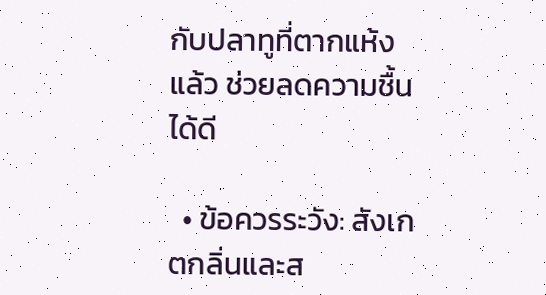กับปลาทูที่ตากแห้งแล้ว ช่วยลดความชื้นได้ดี

  • ข้อควรระวัง: สังเกตกลิ่นและส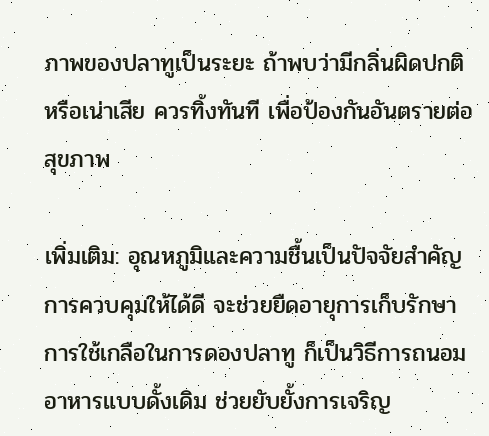ภาพของปลาทูเป็นระยะ ถ้าพบว่ามีกลิ่นผิดปกติหรือเน่าเสีย ควรทิ้งทันที เพื่อป้องกันอันตรายต่อสุขภาพ

เพิ่มเติม: อุณหภูมิและความชื้นเป็นปัจจัยสำคัญ การควบคุมให้ได้ดี จะช่วยยืดอายุการเก็บรักษา การใช้เกลือในการดองปลาทู ก็เป็นวิธีการถนอมอาหารแบบดั้งเดิม ช่วยยับยั้งการเจริญ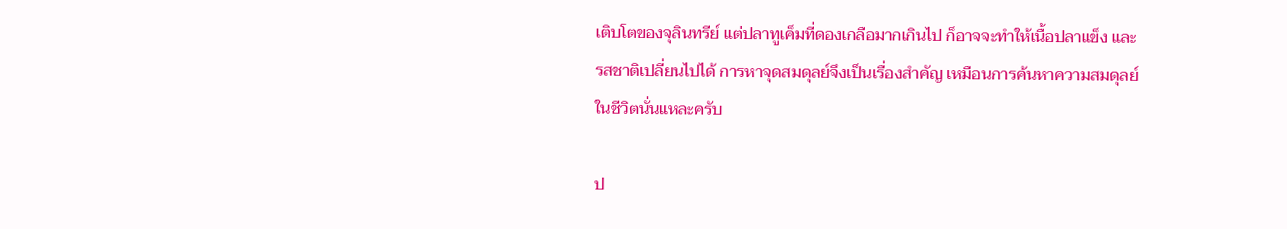เติบโตของจุลินทรีย์ แต่ปลาทูเค็มที่ดองเกลือมากเกินไป ก็อาจจะทำให้เนื้อปลาแข็ง และรสชาติเปลี่ยนไปได้ การหาจุดสมดุลย์จึงเป็นเรื่องสำคัญ เหมือนการค้นหาความสมดุลย์ในชีวิตนั่นแหละครับ

ป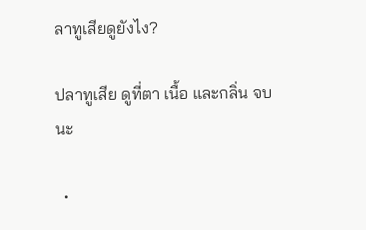ลาทูเสียดูยังไง?

ปลาทูเสีย ดูที่ตา เนื้อ และกลิ่น จบนะ

  •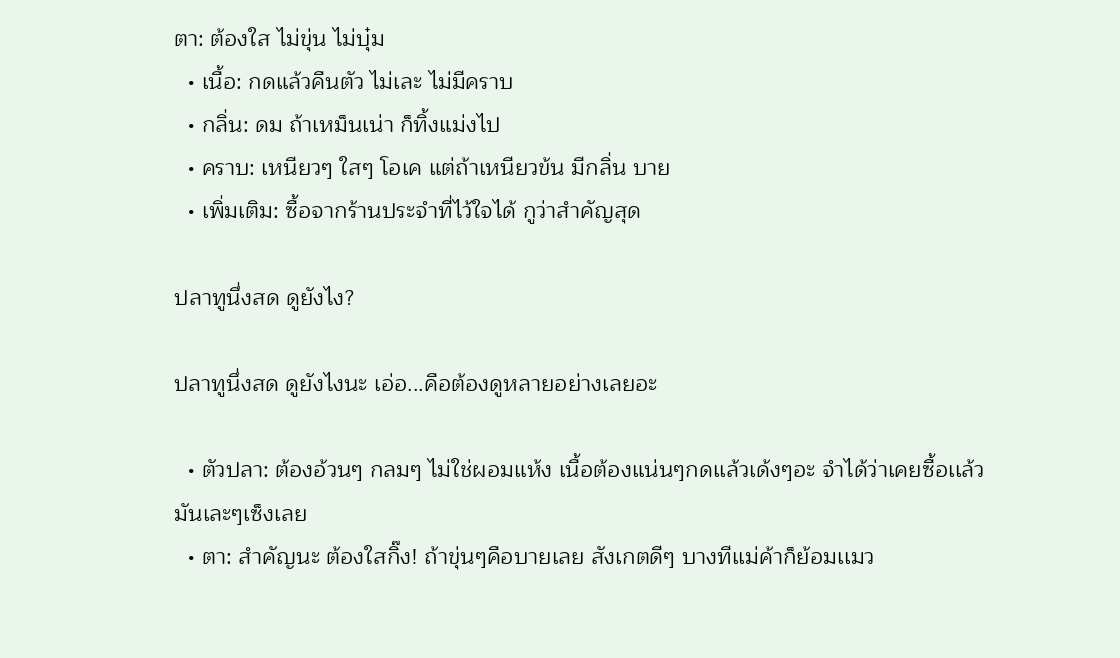ตา: ต้องใส ไม่ขุ่น ไม่บุ๋ม
  • เนื้อ: กดแล้วคืนตัว ไม่เละ ไม่มีคราบ
  • กลิ่น: ดม ถ้าเหม็นเน่า ก็ทิ้งแม่งไป
  • คราบ: เหนียวๆ ใสๆ โอเค แต่ถ้าเหนียวข้น มีกลิ่น บาย
  • เพิ่มเติม: ซื้อจากร้านประจำที่ไว้ใจได้ กูว่าสำคัญสุด

ปลาทูนึ่งสด ดูยังไง?

ปลาทูนึ่งสด ดูยังไงนะ เอ่อ...คือต้องดูหลายอย่างเลยอะ

  • ตัวปลา: ต้องอ้วนๆ กลมๆ ไม่ใช่ผอมแห้ง เนื้อต้องแน่นๆกดเเล้วเด้งๆอะ จำได้ว่าเคยซื้อเเล้วมันเละๆเซ็งเลย
  • ตา: สำคัญนะ ต้องใสกิ๊ง! ถ้าขุ่นๆคือบายเลย สังเกตดีๆ บางทีเเม่ค้าก็ย้อมเเมว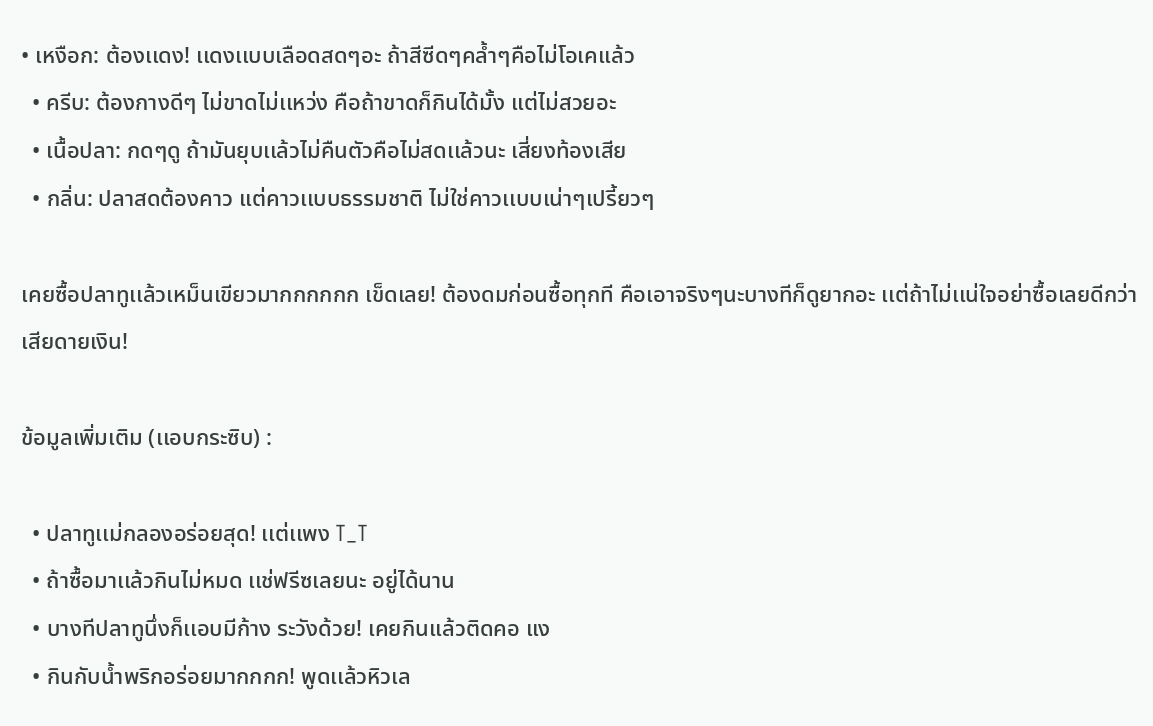• เหงือก: ต้องเเดง! เเดงเเบบเลือดสดๆอะ ถ้าสีซีดๆคล้ำๆคือไม่โอเคเเล้ว
  • ครีบ: ต้องกางดีๆ ไม่ขาดไม่เเหว่ง คือถ้าขาดก็กินได้มั้ง เเต่ไม่สวยอะ
  • เนื้อปลา: กดๆดู ถ้ามันยุบเเล้วไม่คืนตัวคือไม่สดเเล้วนะ เสี่ยงท้องเสีย
  • กลิ่น: ปลาสดต้องคาว เเต่คาวเเบบธรรมชาติ ไม่ใช่คาวเเบบเน่าๆเปรี้ยวๆ

เคยซื้อปลาทูเเล้วเหม็นเขียวมากกกกกก เข็ดเลย! ต้องดมก่อนซื้อทุกที คือเอาจริงๆนะบางทีก็ดูยากอะ เเต่ถ้าไม่เเน่ใจอย่าซื้อเลยดีกว่า เสียดายเงิน!

ข้อมูลเพิ่มเติม (เเอบกระซิบ) :

  • ปลาทูเเม่กลองอร่อยสุด! เเต่เเพง T_T
  • ถ้าซื้อมาเเล้วกินไม่หมด เเช่ฟรีซเลยนะ อยู่ได้นาน
  • บางทีปลาทูนึ่งก็เเอบมีก้าง ระวังด้วย! เคยกินเเล้วติดคอ เเง
  • กินกับน้ำพริกอร่อยมากกกก! พูดเเล้วหิวเล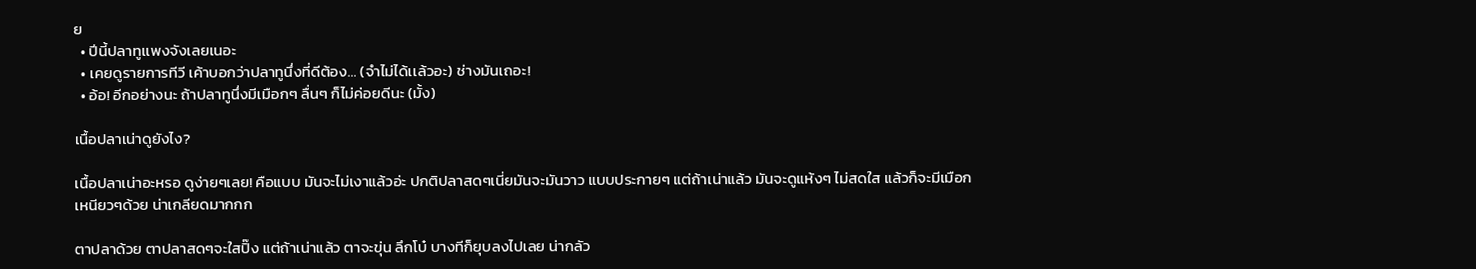ย
  • ปีนี้ปลาทูเเพงจังเลยเนอะ
  • เคยดูรายการทีวี เค้าบอกว่าปลาทูนึ่งที่ดีต้อง... (จำไม่ได้เเล้วอะ) ช่างมันเถอะ!
  • อ้อ! อีกอย่างนะ ถ้าปลาทูนึ่งมีเมือกๆ ลื่นๆ ก็ไม่ค่อยดีนะ (มั้ง)

เนื้อปลาเน่าดูยังไง?

เนื้อปลาเน่าอะหรอ ดูง่ายๆเลย! คือแบบ มันจะไม่เงาแล้วอ่ะ ปกติปลาสดๆเนี่ยมันจะมันวาว แบบประกายๆ แต่ถ้าเน่าแล้ว มันจะดูแห้งๆ ไม่สดใส แล้วก็จะมีเมือกเหนียวๆด้วย น่าเกลียดมากกก

ตาปลาด้วย ตาปลาสดๆจะใสปิ๊ง แต่ถ้าเน่าแล้ว ตาจะขุ่น ลึกโบ๋ บางทีก็ยุบลงไปเลย น่ากลัว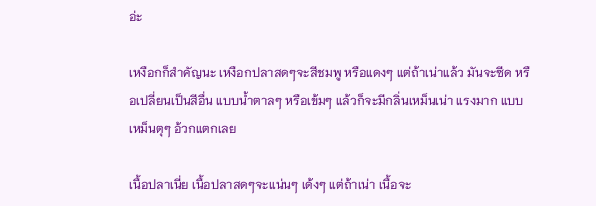อ่ะ

เหงือกก็สำคัญนะ เหงือกปลาสดๆจะสีชมพู หรือแดงๆ แต่ถ้าเน่าแล้ว มันจะซีด หรือเปลี่ยนเป็นสีอื่น แบบน้ำตาลๆ หรือเข้มๆ แล้วก็จะมีกลิ่นเหม็นเน่า แรงมาก แบบเหม็นตุๆ อ้วกแตกเลย

เนื้อปลาเนี่ย เนื้อปลาสดๆจะแน่นๆ เด้งๆ แต่ถ้าเน่า เนื้อจะ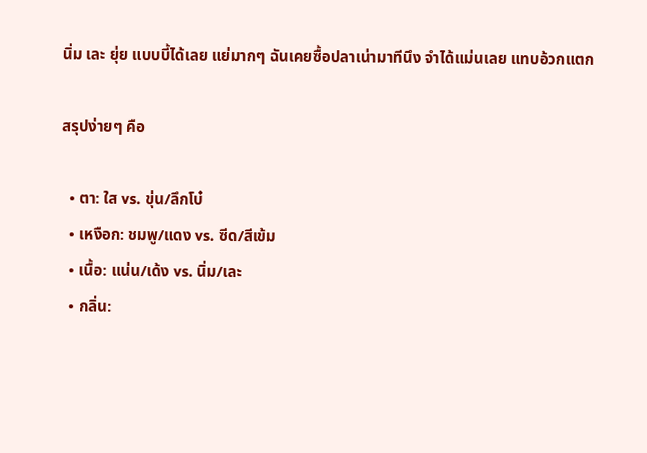นิ่ม เละ ยุ่ย แบบบี้ได้เลย แย่มากๆ ฉันเคยซื้อปลาเน่ามาทีนึง จำได้แม่นเลย แทบอ้วกแตก

สรุปง่ายๆ คือ

  • ตา: ใส vs. ขุ่น/ลึกโบ๋
  • เหงือก: ชมพู/แดง vs. ซีด/สีเข้ม
  • เนื้อ: แน่น/เด้ง vs. นิ่ม/เละ
  • กลิ่น: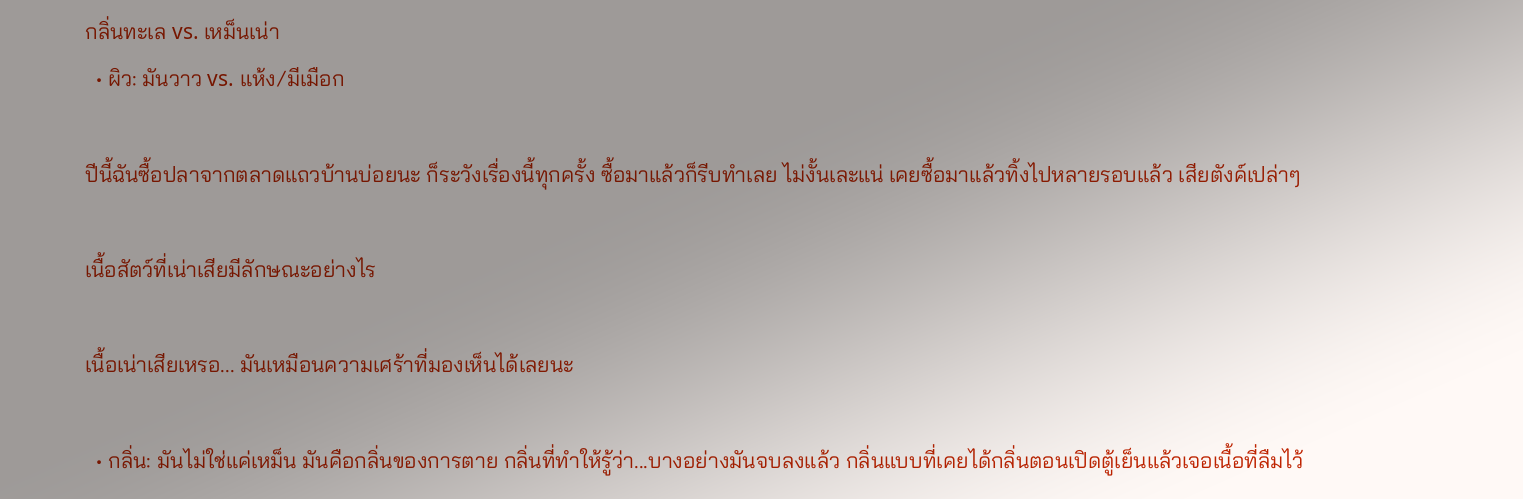กลิ่นทะเล vs. เหม็นเน่า
  • ผิว: มันวาว vs. แห้ง/มีเมือก

ปีนี้ฉันซื้อปลาจากตลาดแถวบ้านบ่อยนะ ก็ระวังเรื่องนี้ทุกครั้ง ซื้อมาแล้วก็รีบทำเลย ไม่งั้นเละแน่ เคยซื้อมาแล้วทิ้งไปหลายรอบแล้ว เสียตังค์เปล่าๆ

เนื้อสัตว์ที่เน่าเสียมีลักษณะอย่างไร

เนื้อเน่าเสียเหรอ... มันเหมือนความเศร้าที่มองเห็นได้เลยนะ

  • กลิ่น: มันไม่ใช่แค่เหม็น มันคือกลิ่นของการตาย กลิ่นที่ทำให้รู้ว่า...บางอย่างมันจบลงแล้ว กลิ่นแบบที่เคยได้กลิ่นตอนเปิดตู้เย็นแล้วเจอเนื้อที่ลืมไว้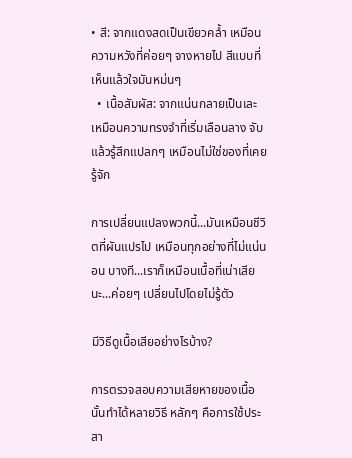• สี: จากแดงสดเป็นเขียวคล้ำ เหมือนความหวังที่ค่อยๆ จางหายไป สีแบบที่เห็นแล้วใจมันหม่นๆ
  • เนื้อสัมผัส: จากแน่นกลายเป็นเละ เหมือนความทรงจำที่เริ่มเลือนลาง จับแล้วรู้สึกแปลกๆ เหมือนไม่ใช่ของที่เคยรู้จัก

การเปลี่ยนแปลงพวกนี้...มันเหมือนชีวิตที่ผันแปรไป เหมือนทุกอย่างที่ไม่แน่นอน บางที...เราก็เหมือนเนื้อที่เน่าเสียนะ...ค่อยๆ เปลี่ยนไปโดยไม่รู้ตัว

มีวิธีดูเนื้อเสียอย่างไรบ้าง?

การตรวจสอบความเสียหายของเนื้อนั้นทำได้หลายวิธี หลักๆ คือการใช้ประสา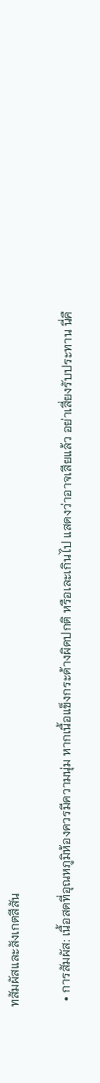ทสัมผัสและสังเกตสีสัน

  • การสัมผัส: เนื้อสดที่อุณหภูมิห้องควรมีความนุ่ม หากเนื้อแข็งกระด้างผิดปกติ หรือเละเกินไป แสดงว่าอาจเสียแล้ว อย่าเสี่ยงรับประทาน นี่คื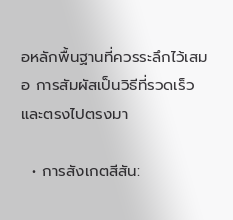อหลักพื้นฐานที่ควรระลึกไว้เสมอ การสัมผัสเป็นวิธีที่รวดเร็วและตรงไปตรงมา

  • การสังเกตสีสัน: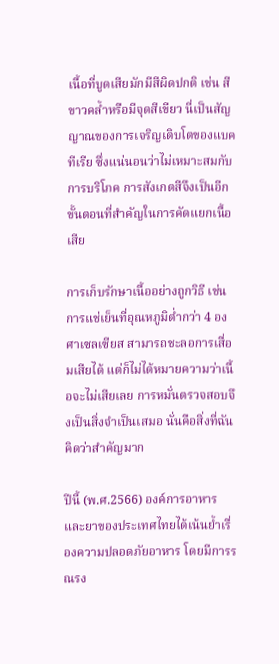เนื้อที่บูดเสียมักมีสีผิดปกติ เช่น สีขาวคล้ำหรือมีจุดสีเขียว นี่เป็นสัญญาณของการเจริญเติบโตของแบคทีเรีย ซึ่งแน่นอนว่าไม่เหมาะสมกับการบริโภค การสังเกตสีจึงเป็นอีกขั้นตอนที่สำคัญในการคัดแยกเนื้อเสีย

การเก็บรักษาเนื้ออย่างถูกวิธี เช่น การแช่เย็นที่อุณหภูมิต่ำกว่า 4 องศาเซลเซียส สามารถชะลอการเสื่อมเสียได้ แต่ก็ไม่ได้หมายความว่าเนื้อจะไม่เสียเลย การหมั่นตรวจสอบจึงเป็นสิ่งจำเป็นเสมอ นั่นคือสิ่งที่ฉันคิดว่าสำคัญมาก

ปีนี้ (พ.ศ.2566) องค์การอาหารและยาของประเทศไทยได้เน้นย้ำเรื่องความปลอดภัยอาหาร โดยมีการรณรง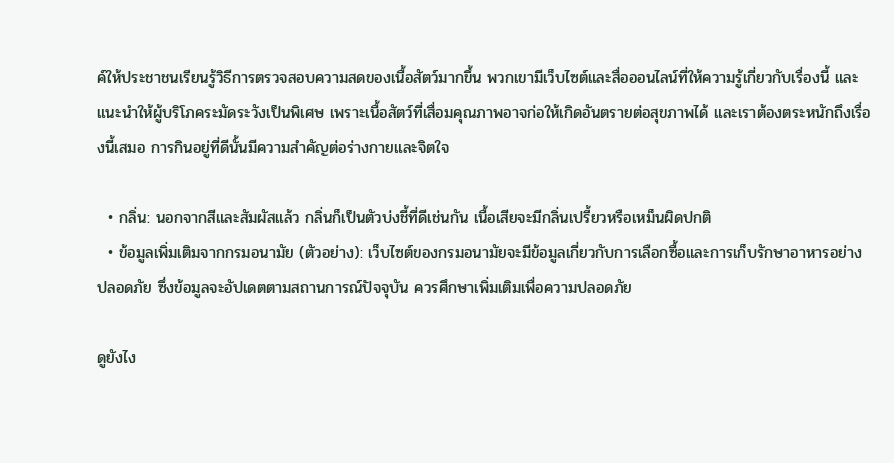ค์ให้ประชาชนเรียนรู้วิธีการตรวจสอบความสดของเนื้อสัตว์มากขึ้น พวกเขามีเว็บไซต์และสื่อออนไลน์ที่ให้ความรู้เกี่ยวกับเรื่องนี้ และแนะนำให้ผู้บริโภคระมัดระวังเป็นพิเศษ เพราะเนื้อสัตว์ที่เสื่อมคุณภาพอาจก่อให้เกิดอันตรายต่อสุขภาพได้ และเราต้องตระหนักถึงเรื่องนี้เสมอ การกินอยู่ที่ดีนั้นมีความสำคัญต่อร่างกายและจิตใจ

  • กลิ่น: นอกจากสีและสัมผัสแล้ว กลิ่นก็เป็นตัวบ่งชี้ที่ดีเช่นกัน เนื้อเสียจะมีกลิ่นเปรี้ยวหรือเหม็นผิดปกติ
  • ข้อมูลเพิ่มเติมจากกรมอนามัย (ตัวอย่าง): เว็บไซต์ของกรมอนามัยจะมีข้อมูลเกี่ยวกับการเลือกซื้อและการเก็บรักษาอาหารอย่างปลอดภัย ซึ่งข้อมูลจะอัปเดตตามสถานการณ์ปัจจุบัน ควรศึกษาเพิ่มเติมเพื่อความปลอดภัย

ดูยังไง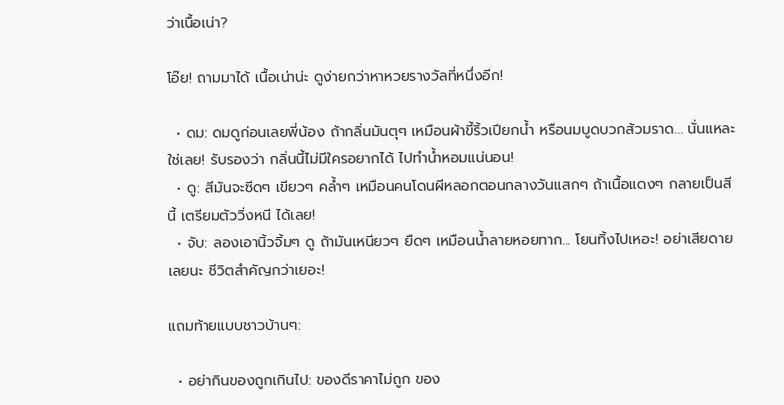ว่าเนื้อเน่า?

โอ๊ย! ถามมาได้ เนื้อเน่าน่ะ ดูง่ายกว่าหาหวยรางวัลที่หนึ่งอีก!

  • ดม: ดมดูก่อนเลยพี่น้อง ถ้ากลิ่นมันตุๆ เหมือนผ้าขี้ริ้วเปียกน้ำ หรือนมบูดบวกส้วมราด... นั่นแหละ ใช่เลย! รับรองว่า กลิ่นนี้ไม่มีใครอยากได้ ไปทำน้ำหอมแน่นอน!
  • ดู: สีมันจะซีดๆ เขียวๆ คล้ำๆ เหมือนคนโดนผีหลอกตอนกลางวันแสกๆ ถ้าเนื้อแดงๆ กลายเป็นสีนี้ เตรียมตัววิ่งหนี ได้เลย!
  • จับ: ลองเอานิ้วจิ้มๆ ดู ถ้ามันเหนียวๆ ยืดๆ เหมือนน้ำลายหอยทาก... โยนทิ้งไปเหอะ! อย่าเสียดาย เลยนะ ชีวิตสำคัญกว่าเยอะ!

แถมท้ายแบบชาวบ้านๆ:

  • อย่ากินของถูกเกินไป: ของดีราคาไม่ถูก ของ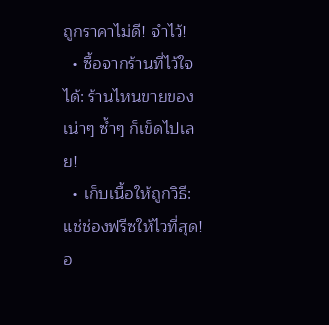ถูกราคาไม่ดี! จำไว้!
  • ซื้อจากร้านที่ไว้ใจได้: ร้านไหนขายของเน่าๆ ซ้ำๆ ก็เข็ดไปเลย!
  • เก็บเนื้อให้ถูกวิธี: แช่ช่องฟรีซให้ไวที่สุด! อ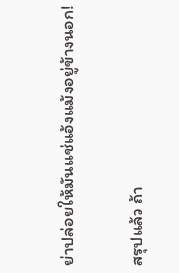ย่าปล่อยให้มันแช่แอ้งแม้งอยู่ข้างนอก!

สรุปแล้ว ถ้า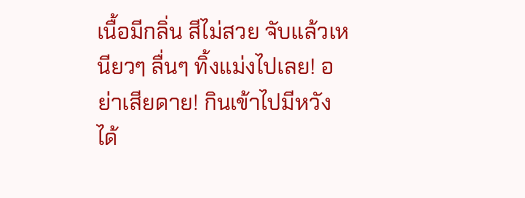เนื้อมีกลิ่น สีไม่สวย จับแล้วเหนียวๆ ลื่นๆ ทิ้งแม่งไปเลย! อย่าเสียดาย! กินเข้าไปมีหวังได้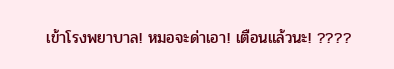เข้าโรงพยาบาล! หมอจะด่าเอา! เตือนแล้วนะ! ????